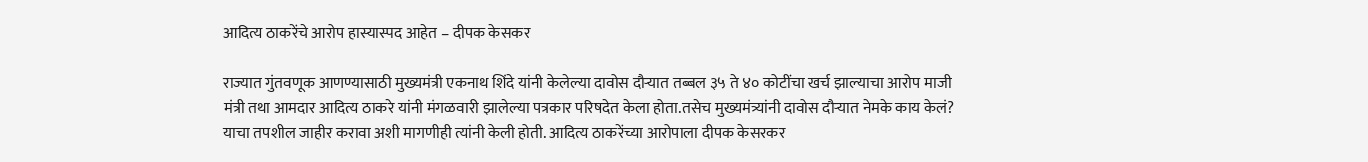आदित्य ठाकरेंचे आरोप हास्यास्पद आहेत – दीपक केसकर

राज्यात गुंतवणूक आणण्यासाठी मुख्यमंत्री एकनाथ शिंदे यांनी केलेल्या दावोस दौऱ्यात तब्बल ३५ ते ४० कोटींचा खर्च झाल्याचा आरोप माजी मंत्री तथा आमदार आदित्य ठाकरे यांनी मंगळवारी झालेल्या पत्रकार परिषदेत केला होता.तसेच मुख्यमंत्र्यांनी दावोस दौऱ्यात नेमके काय केलं? याचा तपशील जाहीर करावा अशी मागणीही त्यांनी केली होती. आदित्य ठाकरेंच्या आरोपाला दीपक केसरकर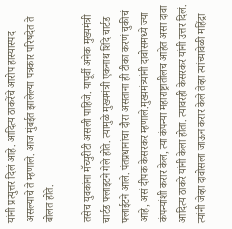यांनी प्रत्युत्तर दिलं आहे. आदित्य ठाकरेंचे आरोप हास्यास्पद असल्याचे ते म्हणाले. आज मुंबईत झालेल्या पत्रकार परिषदेत ते बोलत होते.

तसेच युवकांना मॅच्युरीटी असली पाहिजे. यापूर्वी अनेक मुख्यमंत्री चार्टड फ्लाइटने गेले होते. त्यामुळे मुख्यमंत्री एकनाथ शिंदे चार्टड फ्लाईटने आले. पंतप्रधानांचा दौरा असताना ही टीका करणं चुकीचं आहे, असं दीपक केसरकर म्हणाले.मुख्यमंत्र्यांनी दावोसमध्ये ज्या कंपन्यांशी करार केल, त्या कंपन्या महाराष्ट्रातीलच आहेत असा दावा आदित्य ठाकरे यांनी केला होता. त्यावरही केसरकर यांनी उत्तर दिलं. त्यांनी जेव्हा दावोसला जाऊन करार केले तेव्हा त्यांच्यावेळी महिंद्रा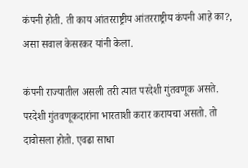कंपनी होती. ती काय आंतरराष्ट्रीय आंतरराष्ट्रीय कंपनी आहे का?, असा सवाल केसरकर यांनी केला.

कंपनी राज्यातील असली तरी त्यात परदेशी गुंतवणूक असते. परदेशी गुंतवणूकदारांना भारताशी करार करायचा असतो. तो दावोसला होतो. एवढा साधा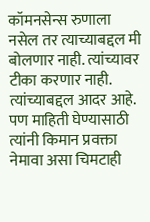कॉमनसेन्स रुणाला नसेल तर त्याच्याबद्दल मी बोलणार नाही. त्यांच्यावर टीका करणार नाही. त्यांच्याबद्दल आदर आहे. पण माहिती घेण्यासाठी त्यांनी किमान प्रवक्ता नेमावा असा चिमटाही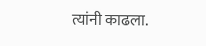त्यांनी काढला.